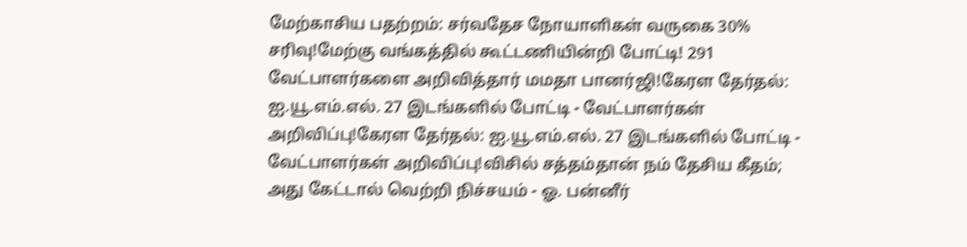மேற்காசிய பதற்றம்: சர்வதேச நோயாளிகள் வருகை 30% சரிவு!மேற்கு வங்கத்தில் கூட்டணியின்றி போட்டி! 291 வேட்பாளர்களை அறிவித்தார் மமதா பானர்ஜி!கேரள தேர்தல்: ஐ.யூ.எம்.எல். 27 இடங்களில் போட்டி - வேட்பாளர்கள் அறிவிப்பு!கேரள தேர்தல்: ஐ.யூ.எம்.எல். 27 இடங்களில் போட்டி - வேட்பாளர்கள் அறிவிப்பு!விசில் சத்தம்தான் நம் தேசிய கீதம்; அது கேட்டால் வெற்றி நிச்சயம் - ஓ. பன்னீர்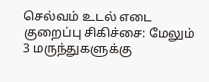செல்வம் உடல் எடை குறைப்பு சிகிச்சை: மேலும் 3 மருந்துகளுக்கு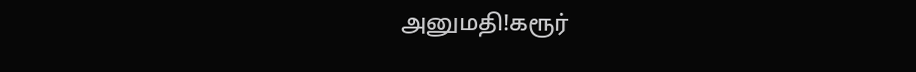அனுமதி!கரூர்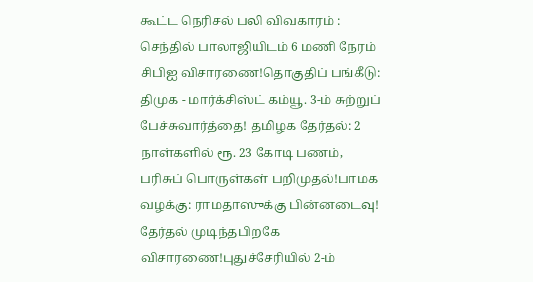கூட்ட நெரிசல் பலி விவகாரம் : செந்தில் பாலாஜியிடம் 6 மணி நேரம் சிபிஐ விசாரணை!தொகுதிப் பங்கீடு: திமுக - மார்க்சிஸ்ட் கம்யூ. 3-ம் சுற்றுப் பேச்சுவார்த்தை! தமிழக தேர்தல்: 2 நாள்களில் ரூ. 23 கோடி பணம், பரிசுப் பொருள்கள் பறிமுதல்!பாமக வழக்கு: ராமதாஸுக்கு பின்னடைவு! தேர்தல் முடிந்தபிறகே விசாரணை!புதுச்சேரியில் 2-ம்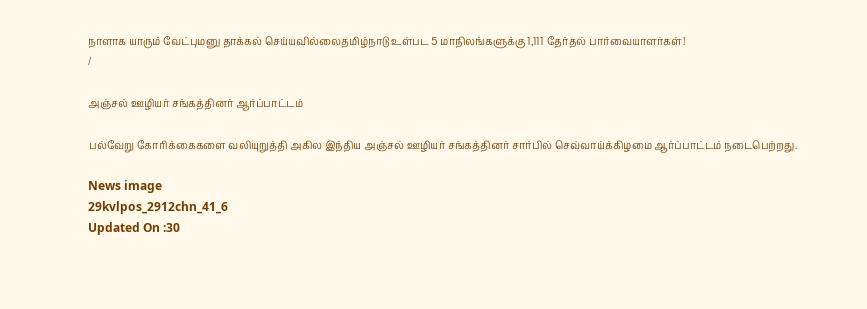நாளாக யாரும் வேட்புமனு தாக்கல் செய்யவில்லைதமிழ்நாடு உள்பட 5 மாநிலங்களுக்கு 1,111 தேர்தல் பார்வையாளர்கள்!
/

அஞ்சல் ஊழியர் சங்கத்தினர் ஆர்ப்பாட்டம்

பல்வேறு கோரிக்கைகளை வலியுறுத்தி அகில இந்திய அஞ்சல் ஊழியர் சங்கத்தினர் சார்பில் செவ்வாய்க்கிழமை ஆர்ப்பாட்டம் நடைபெற்றது.

News image
29kvlpos_2912chn_41_6
Updated On :30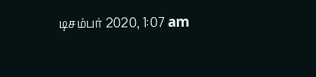டிசம்பர் 2020, 1:07 am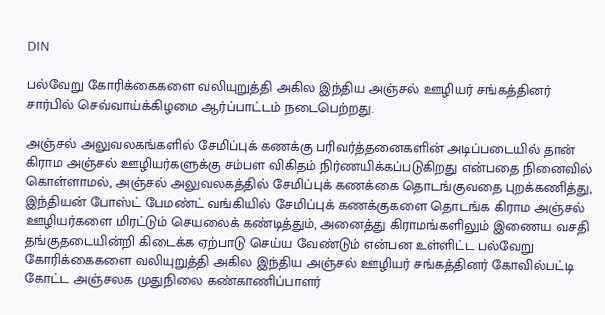DIN

பல்வேறு கோரிக்கைகளை வலியுறுத்தி அகில இந்திய அஞ்சல் ஊழியர் சங்கத்தினர் சார்பில் செவ்வாய்க்கிழமை ஆர்ப்பாட்டம் நடைபெற்றது.

அஞ்சல் அலுவலகங்களில் சேமிப்புக் கணக்கு பரிவர்த்தனைகளின் அடிப்படையில் தான் கிராம அஞ்சல் ஊழியர்களுக்கு சம்பள விகிதம் நிர்ணயிக்கப்படுகிறது என்பதை நினைவில் கொள்ளாமல், அஞ்சல் அலுவலகத்தில் சேமிப்புக் கணக்கை தொடங்குவதை புறக்கணித்து, இந்தியன் போஸ்ட் பேமண்ட் வங்கியில் சேமிப்புக் கணக்குகளை தொடங்க கிராம அஞ்சல் ஊழியர்களை மிரட்டும் செயலைக் கண்டித்தும், அனைத்து கிராமங்களிலும் இணைய வசதி தங்குதடையின்றி கிடைக்க ஏற்பாடு செய்ய வேண்டும் என்பன உள்ளிட்ட பல்வேறு கோரிக்கைகளை வலியுறுத்தி அகில இந்திய அஞ்சல் ஊழியர் சங்கத்தினர் கோவில்பட்டி கோட்ட அஞ்சலக முதுநிலை கண்காணிப்பாளர்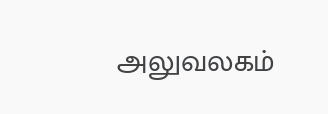அலுவலகம்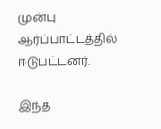முன்பு ஆர்ப்பாட்டத்தில் ஈடுபட்டனர்.

இந்த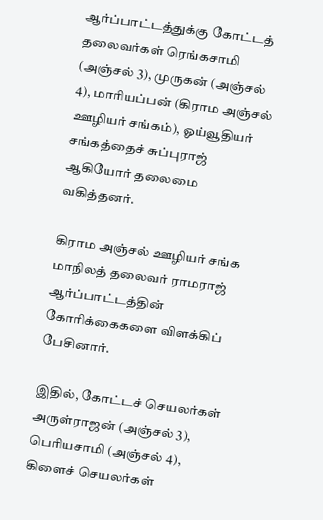ஆர்ப்பாட்டத்துக்கு கோட்டத் தலைவர்கள் ரெங்கசாமி (அஞ்சல் 3), முருகன் (அஞ்சல் 4), மாரியப்பன் (கிராம அஞ்சல் ஊழியர் சங்கம்), ஓய்வூதியர் சங்கத்தைச் சுப்புராஜ் ஆகியோர் தலைமை வகித்தனர்.

கிராம அஞ்சல் ஊழியர் சங்க மாநிலத் தலைவர் ராமராஜ் ஆர்ப்பாட்டத்தின் கோரிக்கைகளை விளக்கிப் பேசினார்.

இதில், கோட்டச் செயலர்கள் அருள்ராஜன் (அஞ்சல் 3), பெரியசாமி (அஞ்சல் 4), கிளைச் செயலர்கள்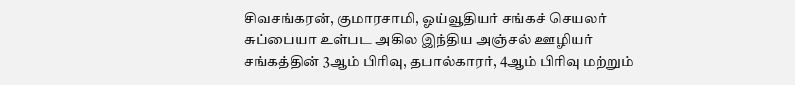சிவசங்கரன், குமாரசாமி, ஓய்வூதியர் சங்கச் செயலர் சுப்பையா உள்பட அகில இந்திய அஞ்சல் ஊழியர் சங்கத்தின் 3ஆம் பிரிவு, தபால்காரர், 4ஆம் பிரிவு மற்றும்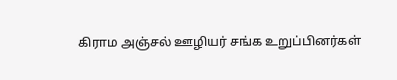கிராம அஞ்சல் ஊழியர் சங்க உறுப்பினர்கள்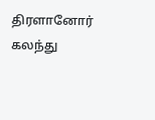திரளானோர் கலந்து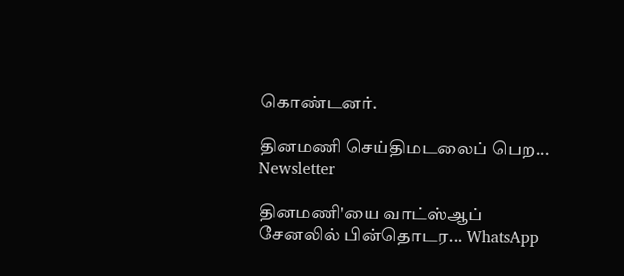கொண்டனர்.

தினமணி செய்திமடலைப் பெற... Newsletter

தினமணி'யை வாட்ஸ்ஆப் சேனலில் பின்தொடர... WhatsApp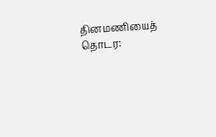தினமணியைத் தொடர: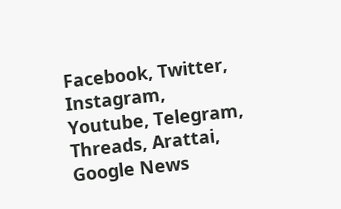Facebook, Twitter, Instagram, Youtube, Telegram, Threads, Arattai, Google News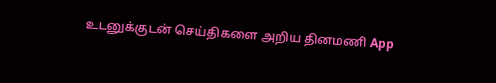உடனுக்குடன் செய்திகளை அறிய தினமணி App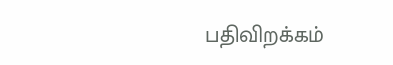பதிவிறக்கம்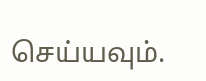செய்யவும்.